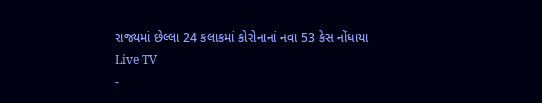રાજ્યમાં છેલ્લા 24 કલાકમાં કોરોનાનાં નવા 53 કેસ નોંધાયા
Live TV
-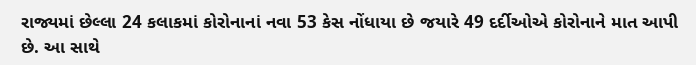રાજ્યમાં છેલ્લા 24 કલાકમાં કોરોનાનાં નવા 53 કેસ નોંધાયા છે જયારે 49 દર્દીઓએ કોરોનાને માત આપી છે. આ સાથે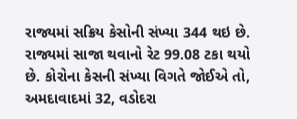રાજ્યમાં સક્રિય કેસોની સંખ્યા 344 થઇ છે. રાજ્યમાં સાજા થવાનો રેટ 99.08 ટકા થયો છે. કોરોના કેસની સંખ્યા વિગતે જોઈએ તો, અમદાવાદમાં 32, વડોદરા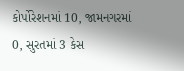કોર્પોરેશનમાં 10, જામનગરમાં 0, સુરતમાં 3 કેસ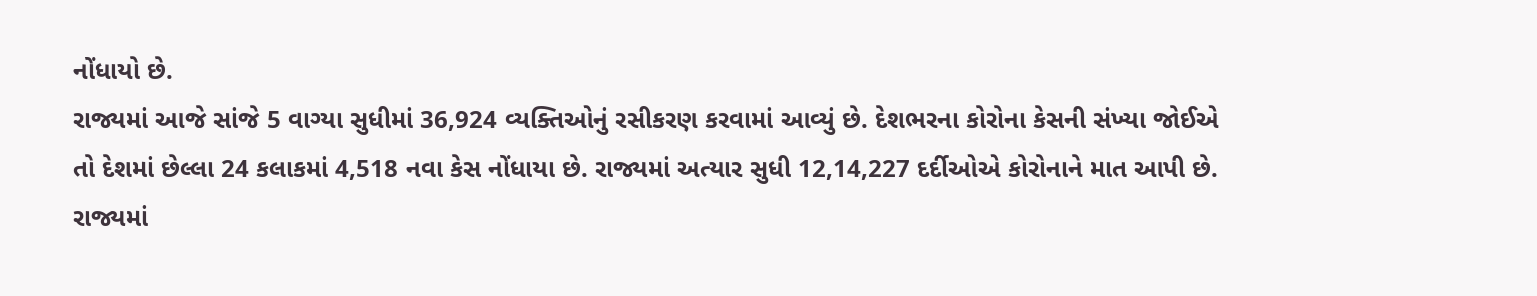નોંધાયો છે.
રાજ્યમાં આજે સાંજે 5 વાગ્યા સુધીમાં 36,924 વ્યક્તિઓનું રસીકરણ કરવામાં આવ્યું છે. દેશભરના કોરોના કેસની સંખ્યા જોઈએ તો દેશમાં છેલ્લા 24 કલાકમાં 4,518 નવા કેસ નોંધાયા છે. રાજ્યમાં અત્યાર સુધી 12,14,227 દર્દીઓએ કોરોનાને માત આપી છે. રાજ્યમાં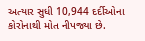અત્યાર સુધી 10,944 દર્દીઓના કોરોનાથી મોત નીપજ્યા છે.